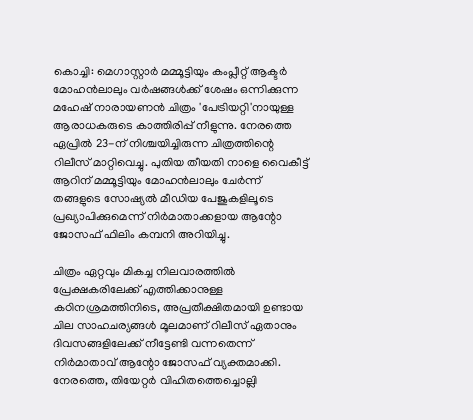കൊച്ചി: മെഗാസ്റ്റാർ മമ്മൂട്ടിയും കംപ്ലീറ്റ് ആക്ടർ മോഹൻലാലും വർഷങ്ങൾക്ക് ശേഷം ഒന്നിക്കുന്ന മഹേഷ് നാരായണൻ ചിത്രം 'പേട്രിയറ്റി'നായുള്ള ആരാധകരുടെ കാത്തിരിപ്പ് നീളുന്നു. നേരത്തെ ഏപ്രിൽ 23-ന് നിശ്ചയിച്ചിരുന്ന ചിത്രത്തിന്റെ റിലീസ് മാറ്റിവെച്ചു. പുതിയ തീയതി നാളെ വൈകീട്ട് ആറിന് മമ്മൂട്ടിയും മോഹൻലാലും ചേർന്ന് തങ്ങളുടെ സോഷ്യൽ മീഡിയ പേജുകളിലൂടെ പ്രഖ്യാപിക്കുമെന്ന് നിർമാതാക്കളായ ആന്റോ ജോസഫ് ഫിലിം കമ്പനി അറിയിച്ചു.

ചിത്രം ഏറ്റവും മികച്ച നിലവാരത്തിൽ പ്രേക്ഷകരിലേക്ക് എത്തിക്കാനുള്ള കഠിനശ്രമത്തിനിടെ, അപ്രതീക്ഷിതമായി ഉണ്ടായ ചില സാഹചര്യങ്ങൾ മൂലമാണ് റിലീസ് ഏതാനും ദിവസങ്ങളിലേക്ക് നീട്ടേണ്ടി വന്നതെന്ന് നിർമാതാവ് ആന്റോ ജോസഫ് വ്യക്തമാക്കി. നേരത്തെ, തിയേറ്റർ വിഹിതത്തെച്ചൊല്ലി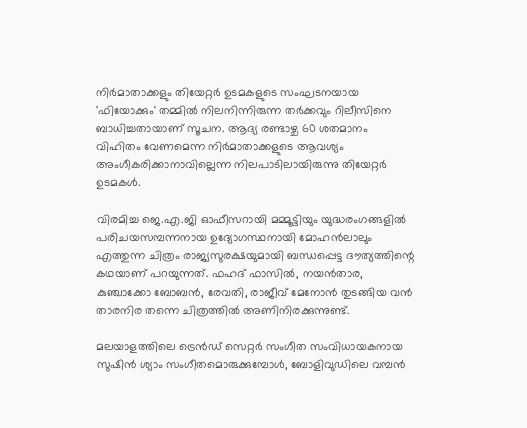നിർമാതാക്കളും തിയേറ്റർ ഉടമകളുടെ സംഘടനയായ 'ഫിയോക്കും' തമ്മിൽ നിലനിന്നിരുന്ന തർക്കവും റിലീസിനെ ബാധിച്ചതായാണ് സൂചന. ആദ്യ രണ്ടാഴ്ച 60 ശതമാനം വിഹിതം വേണമെന്ന നിർമാതാക്കളുടെ ആവശ്യം അംഗീകരിക്കാനാവില്ലെന്ന നിലപാടിലായിരുന്നു തിയേറ്റർ ഉടമകൾ.

വിരമിച്ച ജെ.എ.ജി ഓഫീസറായി മമ്മൂട്ടിയും യുദ്ധരംഗങ്ങളിൽ പരിചയസമ്പന്നനായ ഉദ്യോഗസ്ഥനായി മോഹൻലാലും എത്തുന്ന ചിത്രം രാജ്യസുരക്ഷയുമായി ബന്ധപ്പെട്ട ദൗത്യത്തിന്റെ കഥയാണ് പറയുന്നത്. ഫഹദ് ഫാസിൽ, നയൻതാര, കുഞ്ചാക്കോ ബോബൻ, രേവതി, രാജീവ് മേനോൻ തുടങ്ങിയ വൻ താരനിര തന്നെ ചിത്രത്തിൽ അണിനിരക്കുന്നുണ്ട്.

മലയാളത്തിലെ ട്രെൻഡ് സെറ്റർ സംഗീത സംവിധായകനായ സുഷിൻ ശ്യാം സംഗീതമൊരുക്കുമ്പോൾ, ബോളിവുഡിലെ വമ്പൻ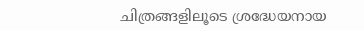ചിത്രങ്ങളിലൂടെ ശ്രദ്ധേയനായ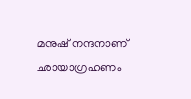മനുഷ് നന്ദനാണ് ഛായാഗ്രഹണം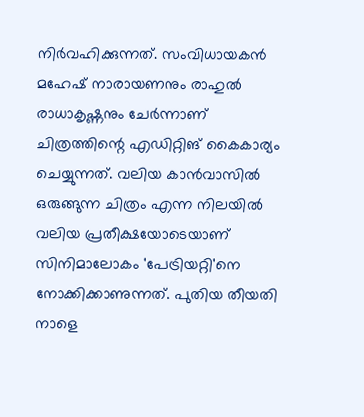നിർവഹിക്കുന്നത്. സംവിധായകൻ മഹേഷ് നാരായണനും രാഹുൽ രാധാകൃഷ്ണനും ചേർന്നാണ് ചിത്രത്തിന്റെ എഡിറ്റിങ് കൈകാര്യം ചെയ്യുന്നത്. വലിയ കാൻവാസിൽ ഒരുങ്ങുന്ന ചിത്രം എന്ന നിലയിൽ വലിയ പ്രതീക്ഷയോടെയാണ് സിനിമാലോകം 'പേട്രിയറ്റി'നെ നോക്കിക്കാണുന്നത്. പുതിയ തീയതി നാളെ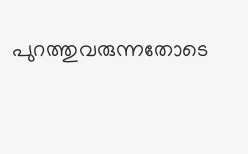പുറത്തുവരുന്നതോടെ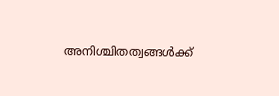അനിശ്ചിതത്വങ്ങൾക്ക്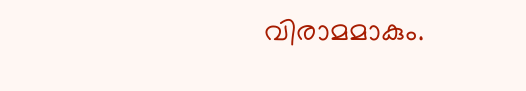വിരാമമാകും.